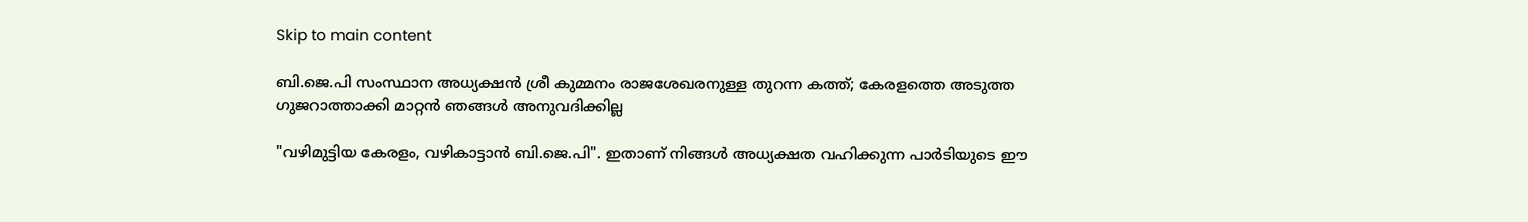Skip to main content

ബി.ജെ.പി സംസ്ഥാന അധ്യക്ഷൻ ശ്രീ കുമ്മനം രാജശേഖരനുള്ള തുറന്ന കത്ത്; കേരളത്തെ അടുത്ത ഗുജറാത്താക്കി മാറ്റൻ ഞങ്ങൾ അനുവദിക്കില്ല

"വഴിമുട്ടിയ കേരളം, വഴികാട്ടാൻ ബി.ജെ.പി". ഇതാണ് നിങ്ങൾ അധ്യക്ഷത വഹിക്കുന്ന പാർടിയുടെ ഈ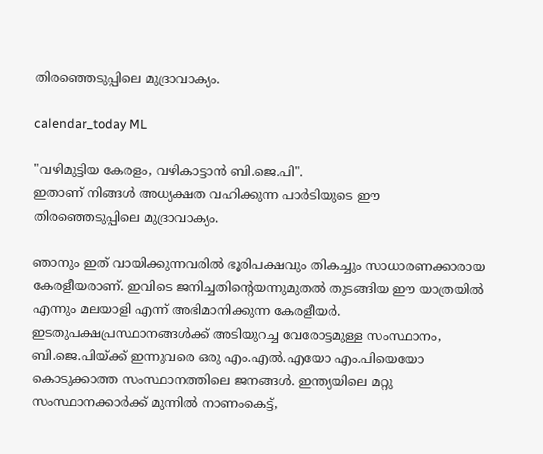തിരഞ്ഞെടുപ്പിലെ മുദ്രാവാക്യം.

calendar_today ML

"വഴിമുട്ടിയ കേരളം, വഴികാട്ടാൻ ബി.ജെ.പി".
ഇതാണ് നിങ്ങൾ അധ്യക്ഷത വഹിക്കുന്ന പാർടിയുടെ ഈ തിരഞ്ഞെടുപ്പിലെ മുദ്രാവാക്യം.

ഞാനും ഇത് വായിക്കുന്നവരിൽ ഭൂരിപക്ഷവും തികച്ചും സാധാരണക്കാരായ കേരളീയരാണ്. ഇവിടെ ജനിച്ചതിന്റെയന്നുമുതൽ തുടങ്ങിയ ഈ യാത്രയിൽ എന്നും മലയാളി എന്ന് അഭിമാനിക്കുന്ന കേരളീയർ. ഇടതുപക്ഷപ്രസ്ഥാനങ്ങൾക്ക്‌ അടിയുറച്ച വേരോട്ടമുള്ള സംസ്ഥാനം, ബി.ജെ.പിയ്ക്ക് ഇന്നുവരെ ഒരു എം.എല്‍.എയോ എം.പിയെയോ കൊടുക്കാത്ത സംസ്ഥാനത്തിലെ ജനങ്ങൾ. ഇന്ത്യയിലെ മറ്റു സംസ്ഥാനക്കാർക്ക് മുന്നിൽ നാണംകെട്ട്,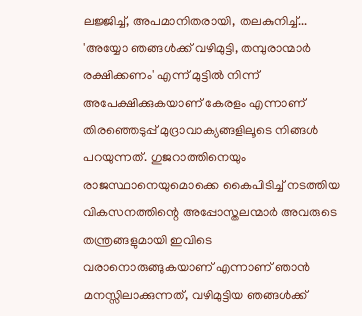ലജ്ജിച്ച്, അപമാനിതരായി, തലകുനിച്ച്... 'അയ്യോ ഞങ്ങൾക്ക് വഴിമുട്ടി, തമ്പുരാന്മാർ രക്ഷിക്കണം' എന്ന് മുട്ടിൽ നിന്ന് അപേക്ഷിക്കുകയാണ് കേരളം എന്നാണ് തിരഞ്ഞെടുപ്പ് മുദ്രാവാക്യങ്ങളിലൂടെ നിങ്ങൾ പറയുന്നത്. ഗുജറാത്തിനെയും രാജസ്ഥാനെയുമൊക്കെ കൈപിടിച്ച് നടത്തിയ വികസനത്തിന്റെ അപ്പോസ്തലന്മാർ അവരുടെ തന്ത്രങ്ങളുമായി ഇവിടെ വരാനൊരുങ്ങുകയാണ് എന്നാണ് ഞാൻ മനസ്സിലാക്കുന്നത്, വഴിമുട്ടിയ ഞങ്ങൾക്ക്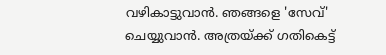വഴികാട്ടുവാൻ. ഞങ്ങളെ 'സേവ്' ചെയ്യുവാൻ. അത്രയ്ക്ക് ഗതികെട്ട്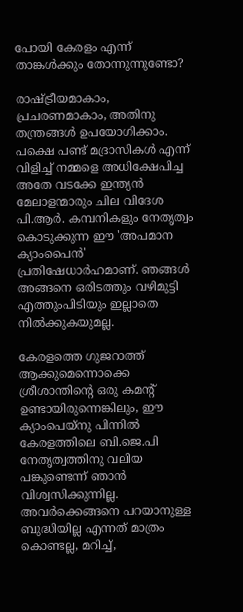പോയി കേരളം എന്ന് താങ്കൾക്കും തോന്നുന്നുണ്ടോ?

രാഷ്ട്രീയമാകാം, പ്രചരണമാകാം, അതിനു തന്ത്രങ്ങൾ ഉപയോഗിക്കാം. പക്ഷെ പണ്ട് മദ്രാസികൾ എന്ന് വിളിച്ച് നമ്മളെ അധിക്ഷേപിച്ച അതേ വടക്കേ ഇന്ത്യൻ മേലാളന്മാരും ചില വിദേശ പി.ആർ. കമ്പനികളും നേതൃത്വം കൊടുക്കുന്ന ഈ 'അപമാന ക്യാംപൈൻ' പ്രതിഷേധാർഹമാണ്. ഞങ്ങൾ അങ്ങനെ ഒരിടത്തും വഴിമുട്ടി എത്തുംപിടിയും ഇല്ലാതെ നിൽക്കുകയുമല്ല.

കേരളത്തെ ഗുജറാത്ത് ആക്കുമെന്നൊക്കെ ശ്രീശാന്തിന്റെ ഒരു കമന്റ് ഉണ്ടായിരുന്നെങ്കിലും, ഈ ക്യാംപെയ്നു പിന്നിൽ കേരളത്തിലെ ബി.ജെ.പി നേതൃത്വത്തിനു വലിയ പങ്കുണ്ടെന്ന് ഞാൻ വിശ്വസിക്കുന്നില്ല. അവർക്കെങ്ങനെ പറയാനുള്ള ബുദ്ധിയില്ല എന്നത് മാത്രം കൊണ്ടല്ല, മറിച്ച്,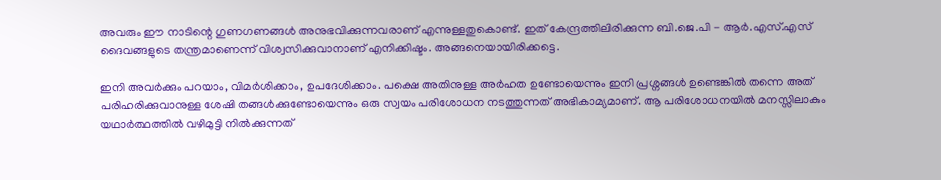അവരും ഈ നാടിന്റെ ഗുണഗണങ്ങൾ അനുഭവിക്കുന്നവരാണ് എന്നുള്ളതുകൊണ്ട്. ഇത് കേന്ദ്രത്തിലിരിക്കുന്ന ബി.ജെ.പി - ആർ.എസ്.എസ് ദൈവങ്ങളുടെ തന്ത്രമാണെന്ന് വിശ്വസിക്കുവാനാണ് എനിക്കിഷ്ടം. അങ്ങനെയായിരിക്കട്ടെ.

ഇനി അവർക്കും പറയാം, വിമർശിക്കാം, ഉപദേശിക്കാം. പക്ഷെ അതിനുള്ള അർഹത ഉണ്ടോയെന്നും ഇനി പ്രശ്നങ്ങൾ ഉണ്ടെങ്കിൽ തന്നെ അത് പരിഹരിക്കുവാനുള്ള ശേഷി തങ്ങൾക്കുണ്ടോയെന്നും ഒരു സ്വയം പരിശോധന നടത്തുന്നത് അഭികാമ്യമാണ്. ആ പരിശോധനയിൽ മനസ്സിലാകും യഥാർത്ഥത്തിൽ വഴിമുട്ടി നിൽക്കുന്നത്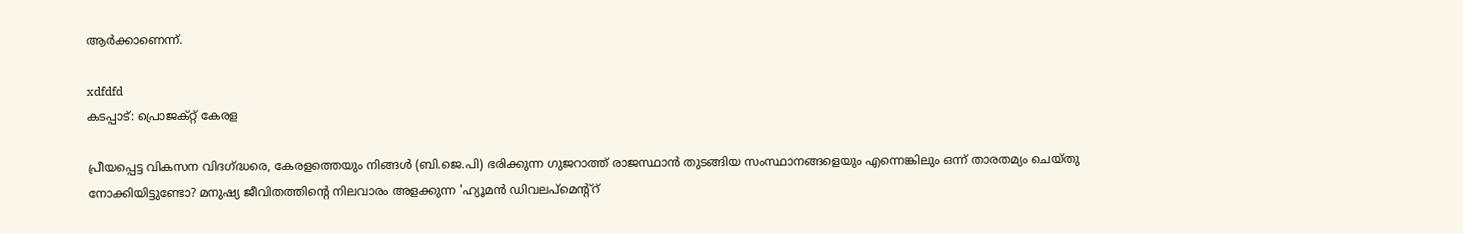ആർക്കാണെന്ന്.

xdfdfd
കടപ്പാട്: പ്രൊജക്റ്റ് കേരള

പ്രീയപ്പെട്ട വികസന വിദഗ്ദ്ധരെ, കേരളത്തെയും നിങ്ങൾ (ബി.ജെ.പി) ഭരിക്കുന്ന ഗുജറാത്ത് രാജസ്ഥാൻ തുടങ്ങിയ സംസ്ഥാനങ്ങളെയും എന്നെങ്കിലും ഒന്ന് താരതമ്യം ചെയ്തു നോക്കിയിട്ടുണ്ടോ? മനുഷ്യ ജീവിതത്തിന്റെ നിലവാരം അളക്കുന്ന 'ഹ്യൂമൻ ഡിവലപ്മെന്റ്റ്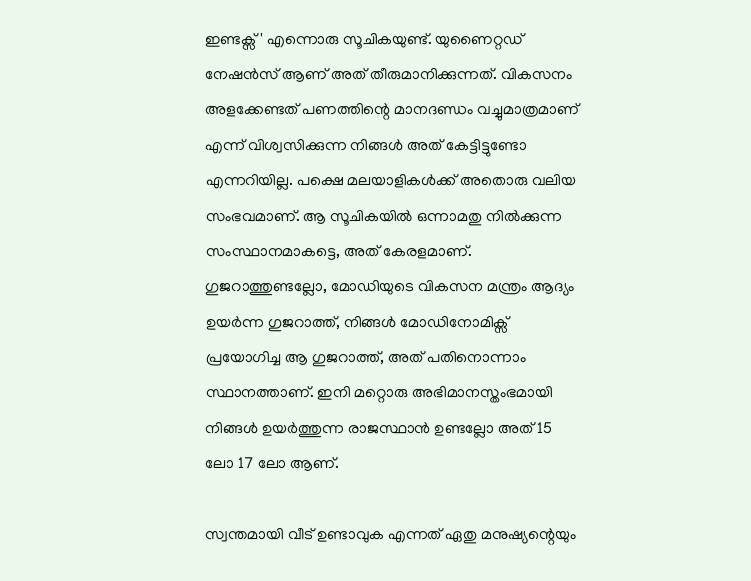ഇണ്ടക്സ് ' എന്നൊരു സൂചികയുണ്ട്. യുണൈറ്റഡ് നേഷൻസ് ആണ് അത് തീരുമാനിക്കുന്നത്. വികസനം അളക്കേണ്ടത് പണത്തിന്റെ മാനദണ്ഡം വച്ചുമാത്രമാണ് എന്ന് വിശ്വസിക്കുന്ന നിങ്ങൾ അത് കേട്ടിട്ടുണ്ടോ എന്നറിയില്ല. പക്ഷെ മലയാളികൾക്ക് അതൊരു വലിയ സംഭവമാണ്. ആ സൂചികയിൽ ഒന്നാമതു നിൽക്കുന്ന സംസ്ഥാനമാകട്ടെ, അത് കേരളമാണ്. ഗുജറാത്തുണ്ടല്ലോ, മോഡിയുടെ വികസന മന്ത്രം ആദ്യം ഉയർന്ന ഗുജറാത്ത്, നിങ്ങൾ മോഡിനോമിക്സ് പ്രയോഗിച്ച ആ ഗുജറാത്ത്, അത് പതിനൊന്നാം സ്ഥാനത്താണ്. ഇനി മറ്റൊരു അഭിമാനസ്തംഭമായി നിങ്ങൾ ഉയർത്തുന്ന രാജസ്ഥാൻ ഉണ്ടല്ലോ അത് 15 ലോ 17 ലോ ആണ്.

സ്വന്തമായി വീട് ഉണ്ടാവുക എന്നത് ഏതു മനുഷ്യന്റെയും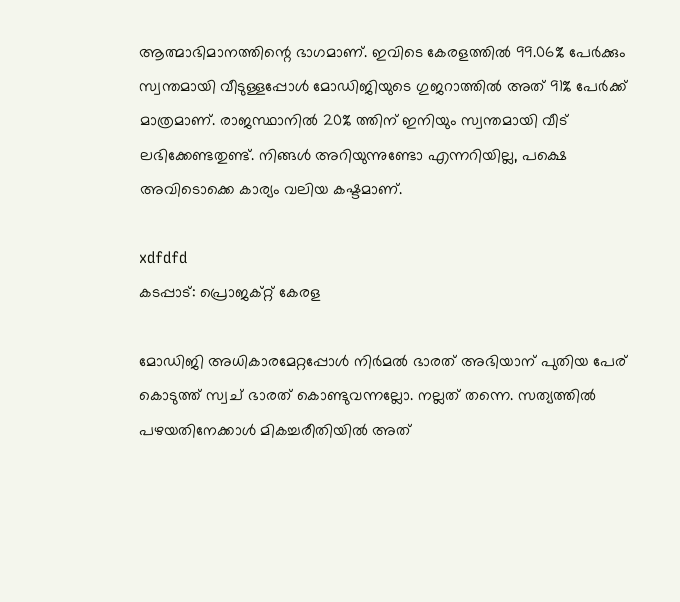ആത്മാഭിമാനത്തിന്റെ ഭാഗമാണ്. ഇവിടെ കേരളത്തിൽ 99.06% പേർക്കും സ്വന്തമായി വീടുള്ളപ്പോൾ മോഡിജിയുടെ ഗുജറാത്തിൽ അത് 91% പേർക്ക് മാത്രമാണ്. രാജസ്ഥാനിൽ 20% ത്തിന് ഇനിയും സ്വന്തമായി വീട് ലഭിക്കേണ്ടതുണ്ട്. നിങ്ങൾ അറിയുന്നുണ്ടോ എന്നറിയില്ല, പക്ഷെ അവിടൊക്കെ കാര്യം വലിയ കഷ്ടമാണ്.

xdfdfd
കടപ്പാട്: പ്രൊജക്റ്റ് കേരള

മോഡിജി അധികാരമേറ്റപ്പോൾ നിർമൽ ഭാരത് അഭിയാന് പുതിയ പേര് കൊടുത്ത് സ്വച് ഭാരത് കൊണ്ടുവന്നല്ലോ. നല്ലത് തന്നെ. സത്യത്തിൽ പഴയതിനേക്കാൾ മികച്ചരീതിയിൽ അത്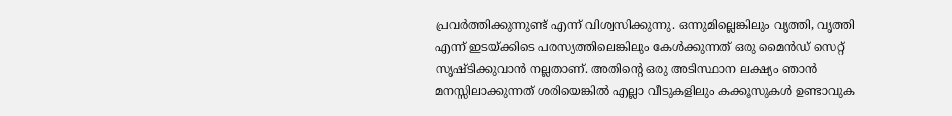പ്രവർത്തിക്കുന്നുണ്ട് എന്ന് വിശ്വസിക്കുന്നു. ഒന്നുമില്ലെങ്കിലും വൃത്തി, വൃത്തി എന്ന് ഇടയ്ക്കിടെ പരസ്യത്തിലെങ്കിലും കേൾക്കുന്നത് ഒരു മൈൻഡ് സെറ്റ് സൃഷ്ടിക്കുവാൻ നല്ലതാണ്. അതിന്റെ ഒരു അടിസ്ഥാന ലക്ഷ്യം ഞാൻ മനസ്സിലാക്കുന്നത് ശരിയെങ്കിൽ എല്ലാ വീടുകളിലും കക്കൂസുകൾ ഉണ്ടാവുക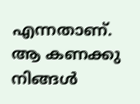എന്നതാണ്. ആ കണക്കു നിങ്ങൾ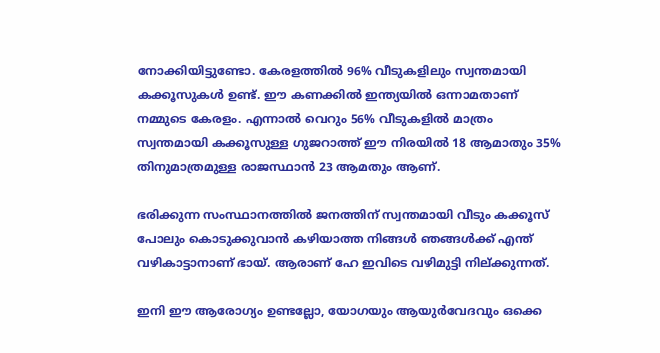നോക്കിയിട്ടുണ്ടോ. കേരളത്തിൽ 96% വീടുകളിലും സ്വന്തമായി കക്കൂസുകൾ ഉണ്ട്. ഈ കണക്കിൽ ഇന്ത്യയിൽ ഒന്നാമതാണ് നമ്മുടെ കേരളം. എന്നാൽ വെറും 56% വീടുകളിൽ മാത്രം സ്വന്തമായി കക്കൂസുള്ള ഗുജറാത്ത് ഈ നിരയിൽ 18 ആമാതും 35% തിനുമാത്രമുള്ള രാജസ്ഥാൻ 23 ആമതും ആണ്.

ഭരിക്കുന്ന സംസ്ഥാനത്തിൽ ജനത്തിന് സ്വന്തമായി വീടും കക്കൂസ് പോലും കൊടുക്കുവാൻ കഴിയാത്ത നിങ്ങൾ ഞങ്ങൾക്ക് എന്ത് വഴികാട്ടാനാണ് ഭായ്. ആരാണ് ഹേ ഇവിടെ വഴിമുട്ടി നില്ക്കുന്നത്.

ഇനി ഈ ആരോഗ്യം ഉണ്ടല്ലോ, യോഗയും ആയുർവേദവും ഒക്കെ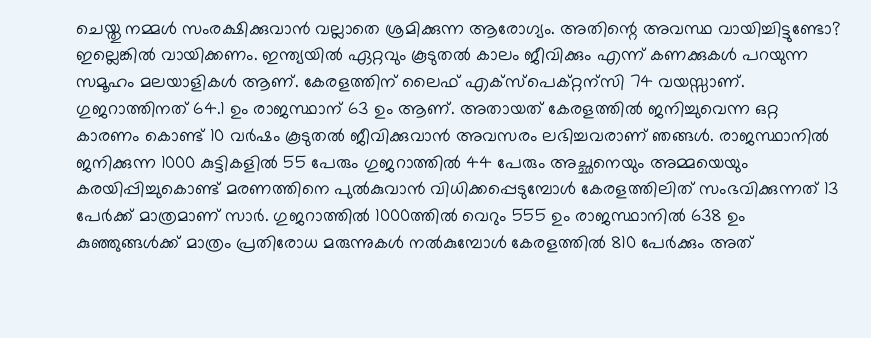ചെയ്തു നമ്മൾ സംരക്ഷിക്കുവാൻ വല്ലാതെ ശ്രമിക്കുന്ന ആരോഗ്യം. അതിന്റെ അവസ്ഥ വായിച്ചിട്ടുണ്ടോ? ഇല്ലെങ്കിൽ വായിക്കണം. ഇന്ത്യയിൽ ഏറ്റവും കൂടുതൽ കാലം ജീവിക്കും എന്ന് കണക്കുകൾ പറയുന്ന സമൂഹം മലയാളികൾ ആണ്. കേരളത്തിന് ലൈഫ് എക്സ്പെക്റ്റന്സി 74 വയസ്സാണ്. ഗുജറാത്തിനത് 64.1 ഉം രാജസ്ഥാന് 63 ഉം ആണ്. അതായത് കേരളത്തിൽ ജനിച്ചുവെന്ന ഒറ്റ കാരണം കൊണ്ട് 10 വർഷം കൂടുതൽ ജീവിക്കുവാൻ അവസരം ലഭിച്ചവരാണ് ഞങ്ങൾ. രാജസ്ഥാനിൽ ജനിക്കുന്ന 1000 കുട്ടികളിൽ 55 പേരും ഗുജറാത്തിൽ 44 പേരും അച്ഛനെയും അമ്മയെയും കരയിപ്പിച്ചുകൊണ്ട് മരണത്തിനെ പുൽകുവാൻ വിധിക്കപ്പെടുമ്പോൾ കേരളത്തിലിത് സംഭവിക്കുന്നത് 13 പേർക്ക് മാത്രമാണ് സാർ. ഗുജറാത്തിൽ 1000ത്തിൽ വെറും 555 ഉം രാജസ്ഥാനിൽ 638 ഉം കുഞ്ഞുങ്ങൾക്ക് മാത്രം പ്രതിരോധ മരുന്നുകൾ നൽകുമ്പോൾ കേരളത്തിൽ 810 പേർക്കും അത്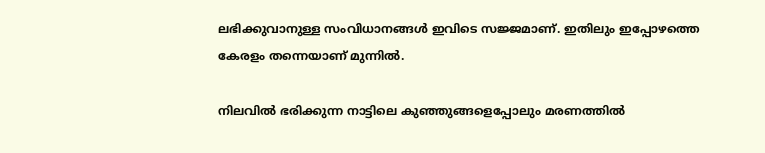ലഭിക്കുവാനുള്ള സംവിധാനങ്ങൾ ഇവിടെ സജ്ജമാണ്. ഇതിലും ഇപ്പോഴത്തെ കേരളം തന്നെയാണ് മുന്നിൽ.

നിലവിൽ ഭരിക്കുന്ന നാട്ടിലെ കുഞ്ഞുങ്ങളെപ്പോലും മരണത്തിൽ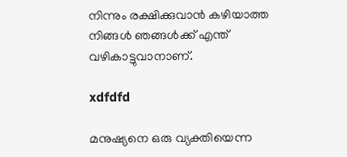നിന്നും രക്ഷിക്കുവാൻ കഴിയാത്ത നിങ്ങൾ ഞങ്ങൾക്ക് എന്ത് വഴികാട്ടുവാനാണ്.

xdfdfd

മനുഷ്യനെ ഒരു വ്യക്തിയെന്ന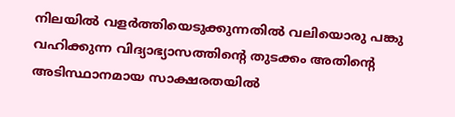നിലയിൽ വളർത്തിയെടുക്കുന്നതിൽ വലിയൊരു പങ്കു വഹിക്കുന്ന വിദ്യാഭ്യാസത്തിന്റെ തുടക്കം അതിന്റെ അടിസ്ഥാനമായ സാക്ഷരതയിൽ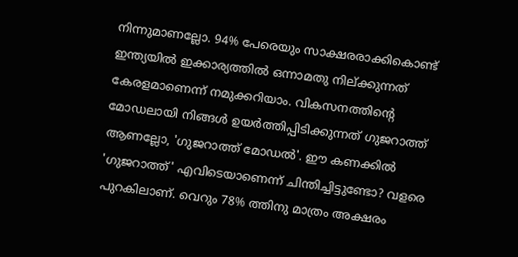നിന്നുമാണല്ലോ. 94% പേരെയും സാക്ഷരരാക്കികൊണ്ട് ഇന്ത്യയിൽ ഇക്കാര്യത്തിൽ ഒന്നാമതു നില്ക്കുന്നത് കേരളമാണെന്ന് നമുക്കറിയാം. വികസനത്തിന്റെ മോഡലായി നിങ്ങൾ ഉയർത്തിപ്പിടിക്കുന്നത് ഗുജറാത്ത് ആണല്ലോ, 'ഗുജറാത്ത് മോഡൽ'. ഈ കണക്കിൽ 'ഗുജറാത്ത്' എവിടെയാണെന്ന് ചിന്തിച്ചിട്ടുണ്ടോ? വളരെ പുറകിലാണ്. വെറും 78% ത്തിനു മാത്രം അക്ഷരം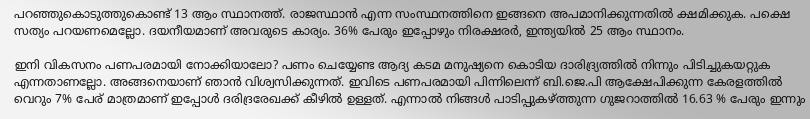പറഞ്ഞുകൊടുത്തുകൊണ്ട് 13 ആം സ്ഥാനത്ത്. രാജസ്ഥാൻ എന്ന സംസ്ഥനത്തിനെ ഇങ്ങനെ അപമാനിക്കുന്നതിൽ ക്ഷമിക്കുക. പക്ഷെ സത്യം പറയണമെല്ലോ. ദയനീയമാണ് അവരുടെ കാര്യം. 36% പേരും ഇപ്പോഴും നിരക്ഷരർ, ഇന്ത്യയിൽ 25 ആം സ്ഥാനം.

ഇനി വികസനം പണപരമായി നോക്കിയാലോ? പണം ചെയ്യേണ്ട ആദ്യ കടമ മനുഷ്യനെ കൊടിയ ദാരിദ്ര്യത്തിൽ നിന്നും പിടിച്ചുകയറ്റുക എന്നതാണല്ലോ. അങ്ങനെയാണ് ഞാൻ വിശ്വസിക്കുന്നത്. ഇവിടെ പണപരമായി പിന്നിലെന്ന് ബി.ജെ.പി ആക്ഷേപിക്കുന്ന കേരളത്തിൽ വെറും 7% പേര് മാത്രമാണ് ഇപ്പോൾ ദരിദ്രരേഖക്ക് കീഴിൽ ഉള്ളത്. എന്നാൽ നിങ്ങൾ പാടിപ്പുകഴ്ത്തുന്ന ഗുജറാത്തിൽ 16.63 % പേരും ഇന്നും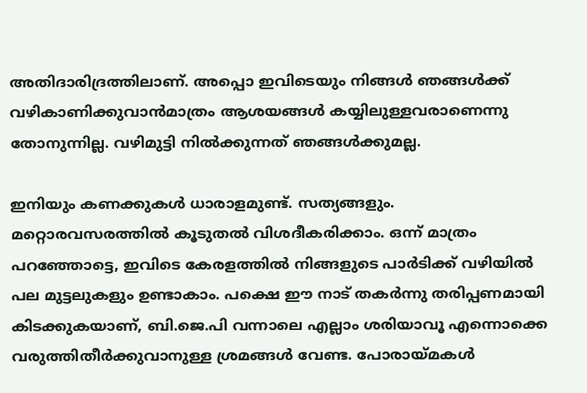അതിദാരിദ്രത്തിലാണ്. അപ്പൊ ഇവിടെയും നിങ്ങൾ ഞങ്ങൾക്ക് വഴികാണിക്കുവാൻമാത്രം ആശയങ്ങൾ കയ്യിലുള്ളവരാണെന്നു തോനുന്നില്ല. വഴിമുട്ടി നിൽക്കുന്നത് ഞങ്ങൾക്കുമല്ല.

ഇനിയും കണക്കുകൾ ധാരാളമുണ്ട്. സത്യങ്ങളും. മറ്റൊരവസരത്തിൽ കൂടുതൽ വിശദീകരിക്കാം. ഒന്ന് മാത്രം പറഞ്ഞോട്ടെ, ഇവിടെ കേരളത്തിൽ നിങ്ങളുടെ പാർടിക്ക് വഴിയിൽ പല മുട്ടലുകളും ഉണ്ടാകാം. പക്ഷെ ഈ നാട് തകർന്നു തരിപ്പണമായി കിടക്കുകയാണ്, ബി.ജെ.പി വന്നാലെ എല്ലാം ശരിയാവൂ എന്നൊക്കെ വരുത്തിതീർക്കുവാനുള്ള ശ്രമങ്ങൾ വേണ്ട. പോരായ്മകൾ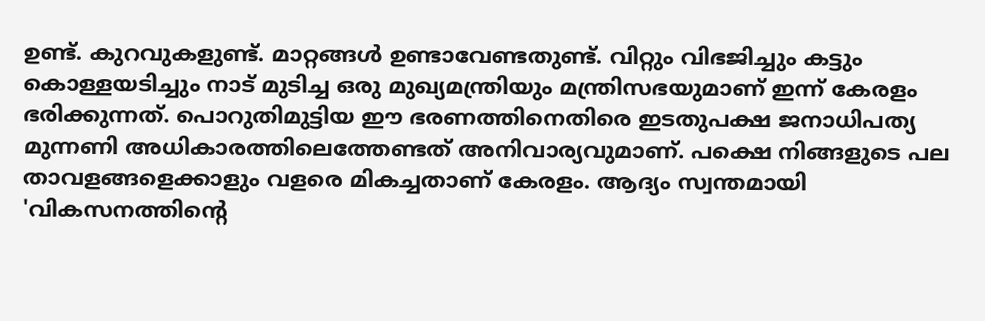ഉണ്ട്. കുറവുകളുണ്ട്. മാറ്റങ്ങൾ ഉണ്ടാവേണ്ടതുണ്ട്. വിറ്റും വിഭജിച്ചും കട്ടും കൊള്ളയടിച്ചും നാട്‌ മുടിച്ച ഒരു മുഖ്യമന്ത്രിയും മന്ത്രിസഭയുമാണ് ഇന്ന് കേരളം ഭരിക്കുന്നത്. പൊറുതിമുട്ടിയ ഈ ഭരണത്തിനെതിരെ ഇടതുപക്ഷ ജനാധിപത്യ മുന്നണി അധികാരത്തിലെത്തേണ്ടത്‌ അനിവാര്യവുമാണ്‌. പക്ഷെ നിങ്ങളുടെ പല താവളങ്ങളെക്കാളും വളരെ മികച്ചതാണ് കേരളം. ആദ്യം സ്വന്തമായി 'വികസനത്തിന്റെ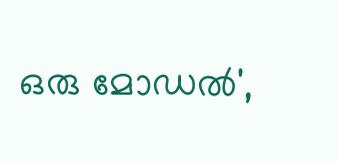ഒരു മോഡൽ',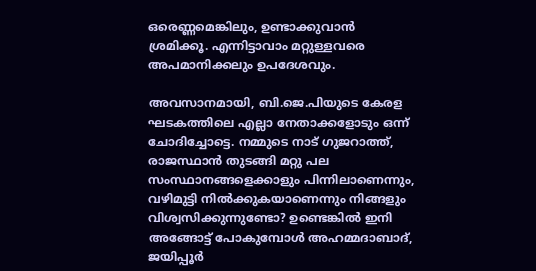ഒരെണ്ണമെങ്കിലും, ഉണ്ടാക്കുവാൻ ശ്രമിക്കൂ. എന്നിട്ടാവാം മറ്റുള്ളവരെ അപമാനിക്കലും ഉപദേശവും.

അവസാനമായി, ബി.ജെ.പിയുടെ കേരള ഘടകത്തിലെ എല്ലാ നേതാക്കളോടും ഒന്ന് ചോദിച്ചോട്ടെ. നമ്മുടെ നാട് ഗുജറാത്ത്, രാജസ്ഥാൻ തുടങ്ങി മറ്റു പല സംസ്ഥാനങ്ങളെക്കാളും പിന്നിലാണെന്നും, വഴിമുട്ടി നിൽക്കുകയാണെന്നും നിങ്ങളും വിശ്വസിക്കുന്നുണ്ടോ? ഉണ്ടെങ്കിൽ ഇനി അങ്ങോട്ട് പോകുമ്പോൾ അഹമ്മദാബാദ്, ജയിപ്പൂർ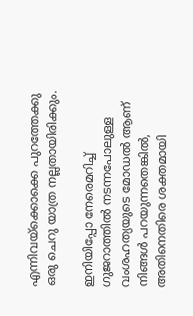എന്നിവയ്ക്കൊക്കെ പുറത്തേക്കു ഒരു ചെറു യാത്ര നല്ലതായിരിക്കും.

ഇനിയിപ്പോ നേരെമറിച്ച് ഗുജറാത്തിൽ നടന്നപോലുള്ള വംശഹത്യയുടെ മോഡൽ ആണ് നിങ്ങൾ പറയുന്നതെങ്കിൽ, അതിനെതിരെ ശക്തമായി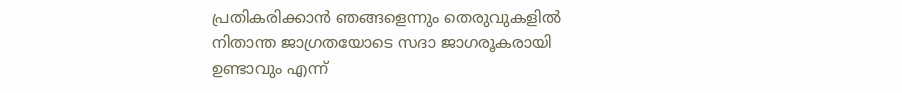പ്രതികരിക്കാൻ ഞങ്ങളെന്നും തെരുവുകളിൽ നിതാന്ത ജാഗ്രതയോടെ സദാ ജാഗരൂകരായി ഉണ്ടാവും എന്ന്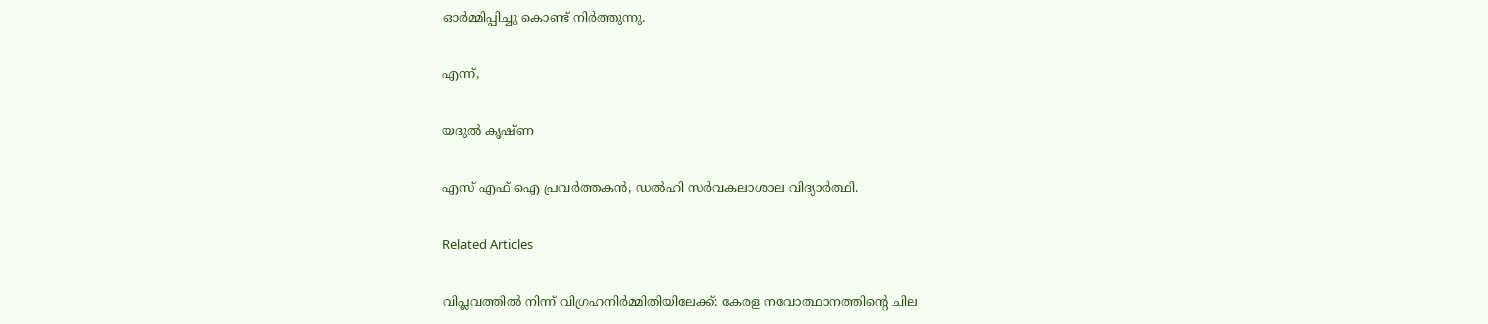ഓർമ്മിപ്പിച്ചു കൊണ്ട് നിര്‍ത്തുന്നു.

എന്ന്,

യദുൽ കൃഷ്ണ

എസ് എഫ് ഐ പ്രവർത്തകൻ, ഡൽഹി സർവകലാശാല വിദ്യാർത്ഥി.

Related Articles

വിപ്ലവത്തിൽ നിന്ന് വിഗ്രഹനിർമ്മിതിയിലേക്ക്: കേരള നവോത്ഥാനത്തിന്റെ ചില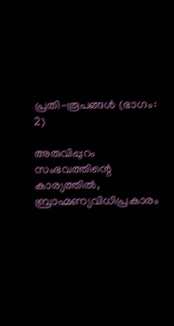പ്രതി-രൂപങ്ങൾ (ഭാഗം: 2)

അരുവിപ്പുറം സംഭവത്തിന്റെ കാര്യത്തിൽ, ബ്രാഹ്മണ്യവിധിപ്രകാരം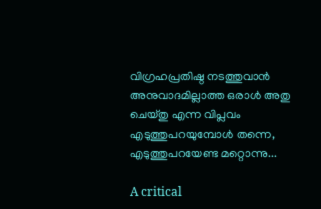വിഗ്രഹപ്രതിഷ്ഠ നടത്തുവാൻ അനുവാദമില്ലാത്ത ഒരാൾ അതു ചെയ്തു എന്ന വിപ്ലവം എടുത്തുപറയുമ്പോൾ തന്നെ, എടുത്തുപറയേണ്ട മറ്റൊന്നു...

A critical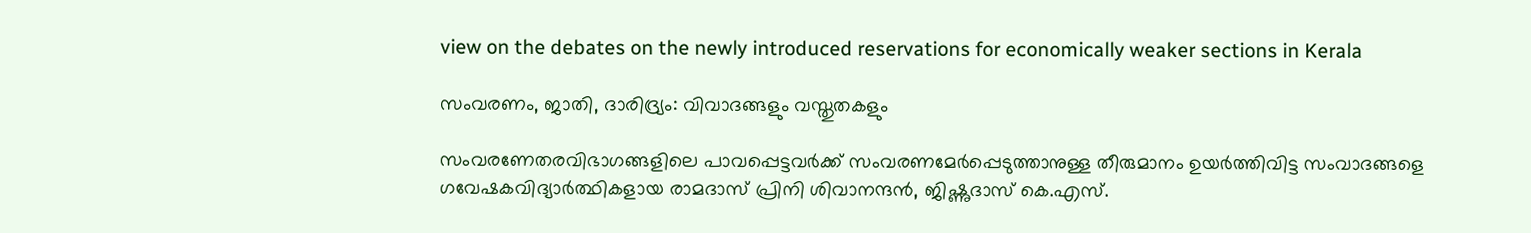view on the debates on the newly introduced reservations for economically weaker sections in Kerala

സംവരണം, ജാതി, ദാരിദ്ര്യം: വിവാദങ്ങളും വസ്തുതകളും

സംവരണേതരവിഭാഗങ്ങളിലെ പാവപ്പെട്ടവർക്ക് സംവരണമേർപ്പെടുത്താനുള്ള തീരുമാനം ഉയർത്തിവിട്ട സംവാദങ്ങളെ ഗവേഷകവിദ്യാർത്ഥികളായ രാമദാസ് പ്രിനി ശിവാനന്ദൻ, ജിഷ്ണുദാസ് കെ.എസ്.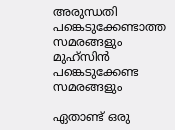അരുന്ധതി പങ്കെടുക്കേണ്ടാത്ത സമരങ്ങളും മുഹ്സിൻ പങ്കെടുക്കേണ്ട സമരങ്ങളും

ഏതാണ്ട് ഒരു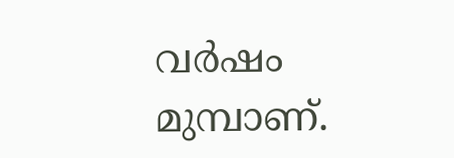വർഷം മുമ്പാണ്.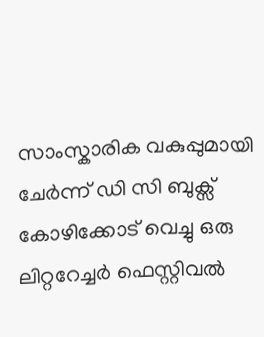സാംസ്കാരിക വകുപ്പുമായി ചേർന്ന് ഡി സി ബുക്സ് കോഴിക്കോട് വെച്ചു ഒരു ലിറ്ററേച്ചർ ഫെസ്റ്റിവൽ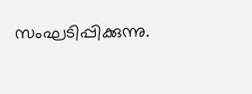സംഘടിപ്പിക്കുന്നു.